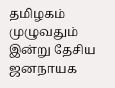தமிழகம் முழுவதும் இன்று தேசிய ஜனநாயக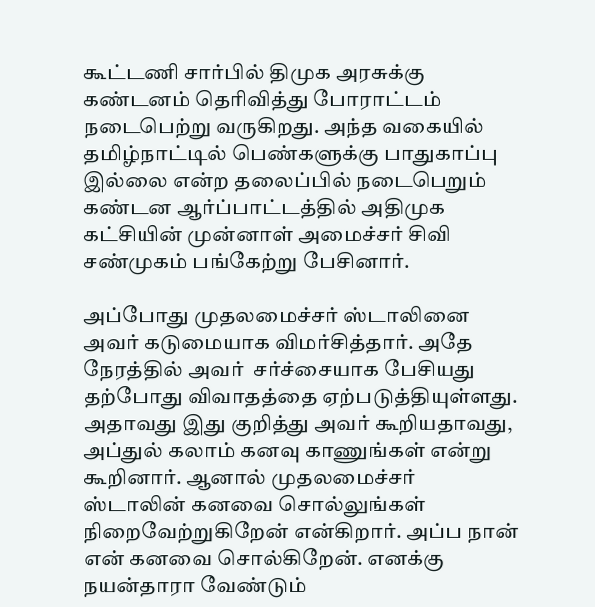கூட்டணி சார்பில் திமுக அரசுக்கு கண்டனம் தெரிவித்து போராட்டம் நடைபெற்று வருகிறது. அந்த வகையில் தமிழ்நாட்டில் பெண்களுக்கு பாதுகாப்பு இல்லை என்ற தலைப்பில் நடைபெறும் கண்டன ஆர்ப்பாட்டத்தில் அதிமுக கட்சியின் முன்னாள் அமைச்சர் சிவி சண்முகம் பங்கேற்று பேசினார்.

அப்போது முதலமைச்சர் ஸ்டாலினை அவர் கடுமையாக விமர்சித்தார். அதே நேரத்தில் அவர்  சர்ச்சையாக பேசியது தற்போது விவாதத்தை ஏற்படுத்தியுள்ளது. அதாவது இது குறித்து அவர் கூறியதாவது, அப்துல் கலாம் கனவு காணுங்கள் என்று கூறினார். ஆனால் முதலமைச்சர் ஸ்டாலின் கனவை சொல்லுங்கள் நிறைவேற்றுகிறேன் என்கிறார். அப்ப நான் என் கனவை சொல்கிறேன். எனக்கு நயன்தாரா வேண்டும்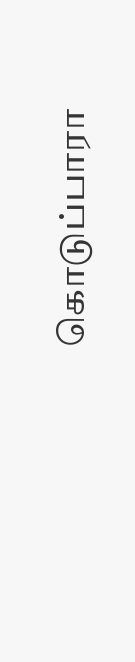கொடுப்பாரா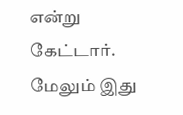என்று கேட்டார். மேலும் இது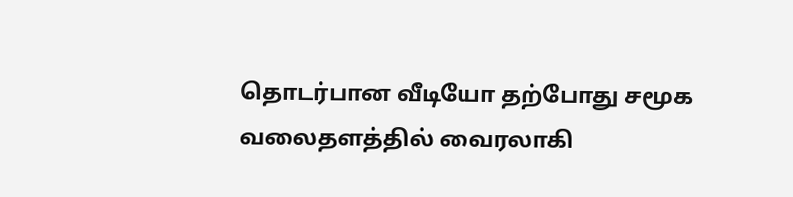தொடர்பான வீடியோ தற்போது சமூக வலைதளத்தில் வைரலாகி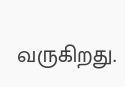வருகிறது.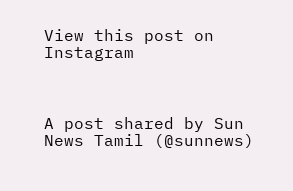View this post on Instagram



A post shared by Sun News Tamil (@sunnews)